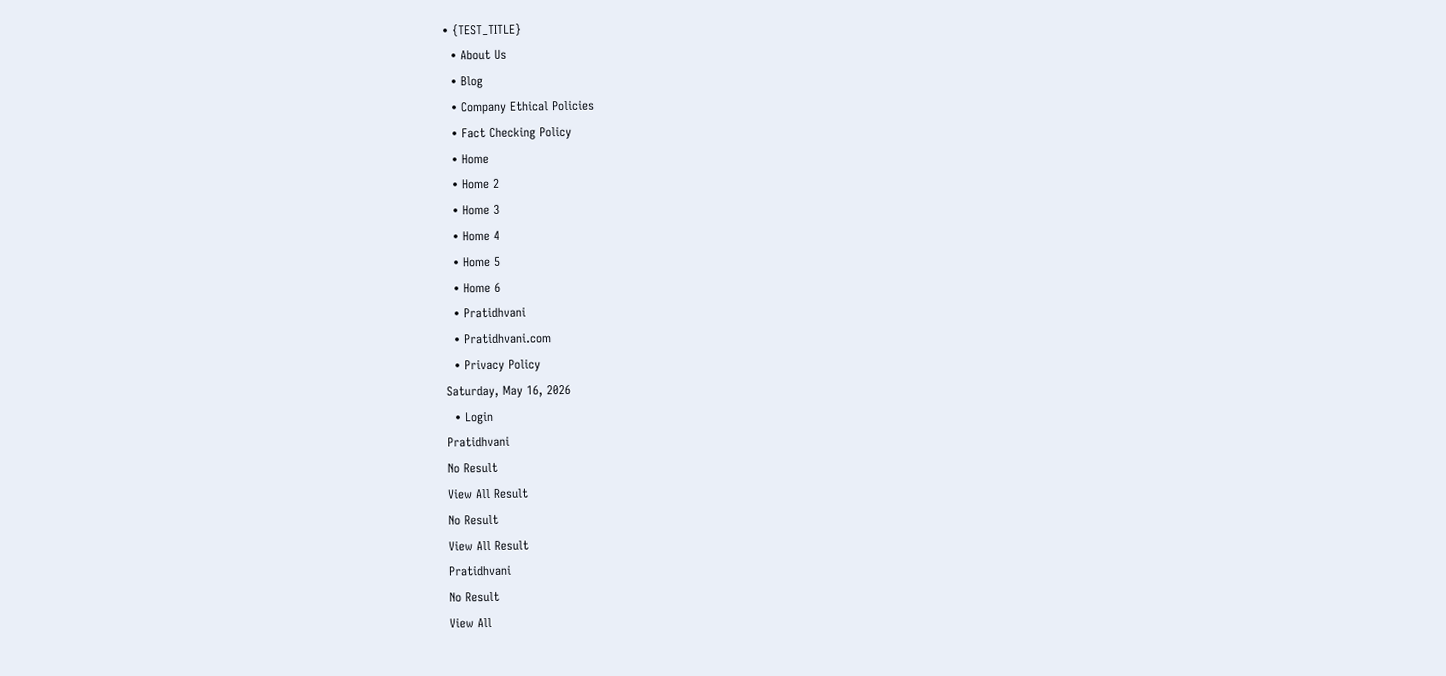• {TEST_TITLE}
  • About Us
  • Blog
  • Company Ethical Policies
  • Fact Checking Policy
  • Home
  • Home 2
  • Home 3
  • Home 4
  • Home 5
  • Home 6
  • Pratidhvani
  • Pratidhvani.com
  • Privacy Policy
Saturday, May 16, 2026
  • Login
Pratidhvani
No Result
View All Result
No Result
View All Result
Pratidhvani
No Result
View All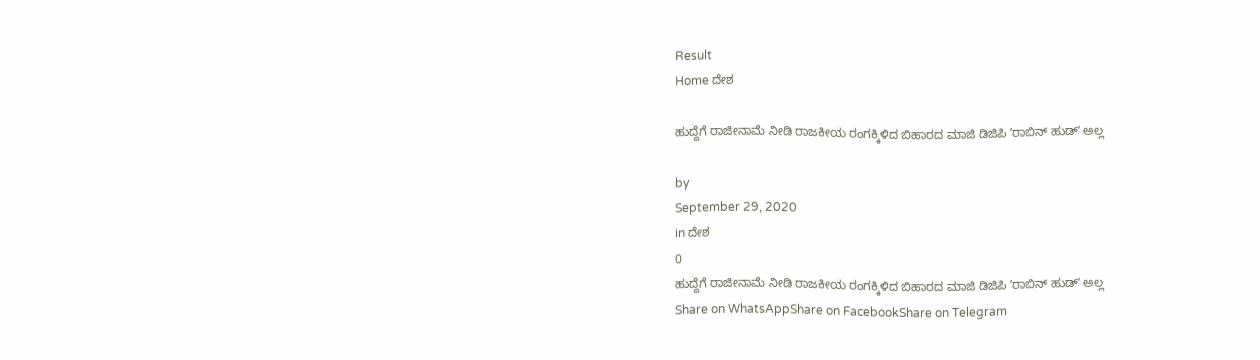Result
Home ದೇಶ

ಹುದ್ದೆಗೆ ರಾಜೀನಾಮೆ ನೀಡಿ ರಾಜಕೀಯ ರಂಗಕ್ಕಿಳಿದ ಬಿಹಾರದ ಮಾಜಿ ಡಿಜಿಪಿ ʼರಾಬಿನ್ ಹುಡ್ʼ ಅಲ್ಲ

by
September 29, 2020
in ದೇಶ
0
ಹುದ್ದೆಗೆ ರಾಜೀನಾಮೆ ನೀಡಿ ರಾಜಕೀಯ ರಂಗಕ್ಕಿಳಿದ ಬಿಹಾರದ ಮಾಜಿ ಡಿಜಿಪಿ ʼರಾಬಿನ್ ಹುಡ್ʼ ಅಲ್ಲ
Share on WhatsAppShare on FacebookShare on Telegram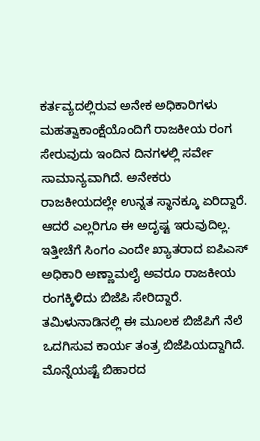ಕರ್ತವ್ಯದಲ್ಲಿರುವ ಅನೇಕ ಅಧಿಕಾರಿಗಳು ಮಹತ್ವಾಕಾಂಕ್ಷೆಯೊಂದಿಗೆ ರಾಜಕೀಯ ರಂಗ ಸೇರುವುದು ಇಂದಿನ ದಿನಗಳಲ್ಲಿ ಸರ್ವೇ ಸಾಮಾನ್ಯವಾಗಿದೆ. ಅನೇಕರು ರಾಜಕೀಯದಲ್ಲೇ ಉನ್ನತ ಸ್ಥಾನಕ್ಕೂ ಏರಿದ್ದಾರೆ. ಆದರೆ ಎಲ್ಲರಿಗೂ ಈ ಅದೃಷ್ಟ ಇರುವುದಿಲ್ಲ. ಇತ್ತೀಚೆಗೆ ಸಿಂಗಂ ಎಂದೇ ಖ್ಯಾತರಾದ ಐಪಿಎಸ್ ಅಧಿಕಾರಿ ಅಣ್ಣಾಮಲೈ ಅವರೂ ರಾಜಕೀಯ ರಂಗಕ್ಕಿಳಿದು ಬಿಜೆಪಿ ಸೇರಿದ್ದಾರೆ. ತಮಿಳುನಾಡಿನಲ್ಲಿ ಈ ಮೂಲಕ ಬಿಜೆಪಿಗೆ ನೆಲೆ ಒದಗಿಸುವ ಕಾರ್ಯ ತಂತ್ರ ಬಿಜೆಪಿಯದ್ದಾಗಿದೆ. ಮೊನ್ನೆಯಷ್ಟೆ ಬಿಹಾರದ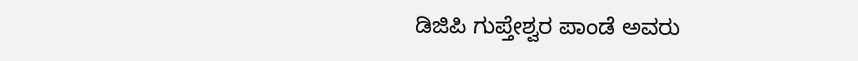ಡಿಜಿಪಿ ಗುಪ್ತೇಶ್ವರ ಪಾಂಡೆ ಅವರು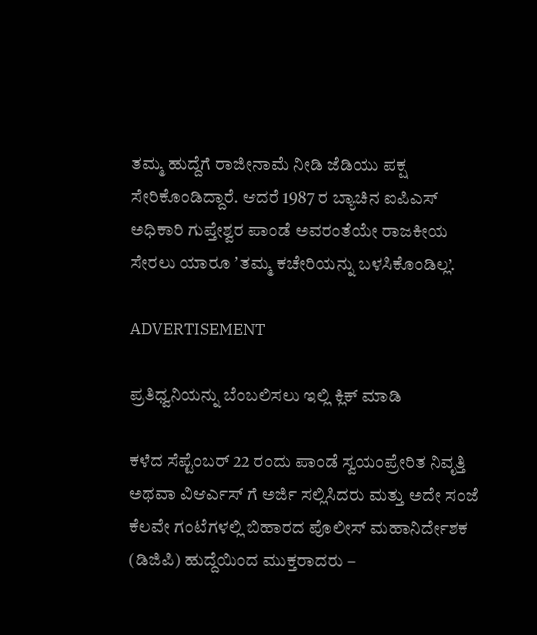ತಮ್ಮ ಹುದ್ದೆಗೆ ರಾಜೀನಾಮೆ ನೀಡಿ ಜೆಡಿಯು ಪಕ್ಷ ಸೇರಿಕೊಂಡಿದ್ದಾರೆ. ಆದರೆ 1987 ರ ಬ್ಯಾಚಿನ ಐಪಿಎಸ್ ಅಧಿಕಾರಿ ಗುಪ್ತೇಶ್ವರ ಪಾಂಡೆ ಅವರಂತೆಯೇ ರಾಜಕೀಯ ಸೇರಲು ಯಾರೂ ʼತಮ್ಮ ಕಚೇರಿಯನ್ನು ಬಳಸಿಕೊಂಡಿಲ್ಲ’.

ADVERTISEMENT

ಪ್ರತಿಧ್ವನಿಯನ್ನು ಬೆಂಬಲಿಸಲು ಇಲ್ಲಿ ಕ್ಲಿಕ್‌ ಮಾಡಿ

ಕಳೆದ ಸೆಪ್ಟೆಂಬರ್ 22 ರಂದು ಪಾಂಡೆ ಸ್ವಯಂಪ್ರೇರಿತ ನಿವೃತ್ತಿ ಅಥವಾ ವಿಆರ್ಎಸ್ ಗೆ ಅರ್ಜಿ ಸಲ್ಲಿಸಿದರು ಮತ್ತು ಅದೇ ಸಂಜೆ ಕೆಲವೇ ಗಂಟೆಗಳಲ್ಲಿ ಬಿಹಾರದ ಪೊಲೀಸ್ ಮಹಾನಿರ್ದೇಶಕ (ಡಿಜಿಪಿ) ಹುದ್ದೆಯಿಂದ ಮುಕ್ತರಾದರು –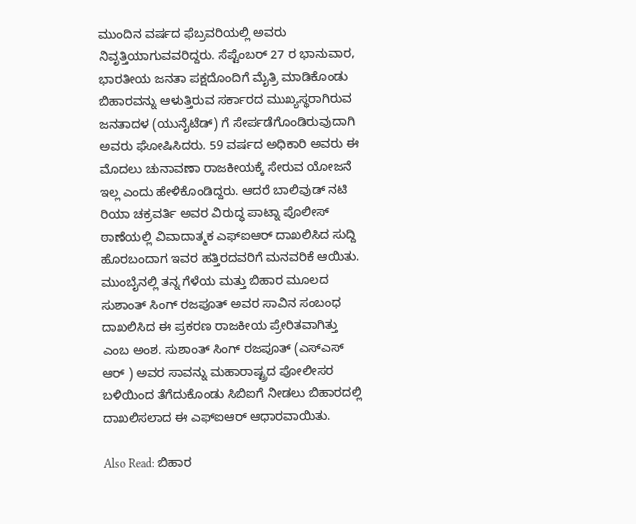ಮುಂದಿನ ವರ್ಷದ ಫೆಬ್ರವರಿಯಲ್ಲಿ ಅವರು ನಿವೃತ್ತಿಯಾಗುವವರಿದ್ದರು. ಸೆಪ್ಟೆಂಬರ್ 27 ರ ಭಾನುವಾರ, ಭಾರತೀಯ ಜನತಾ ಪಕ್ಷದೊಂದಿಗೆ ಮೈತ್ರಿ ಮಾಡಿಕೊಂಡು ಬಿಹಾರವನ್ನು ಆಳುತ್ತಿರುವ ಸರ್ಕಾರದ ಮುಖ್ಯಸ್ಥರಾಗಿರುವ ಜನತಾದಳ (ಯುನೈಟೆಡ್) ಗೆ ಸೇರ್ಪಡೆಗೊಂಡಿರುವುದಾಗಿ ಅವರು ಘೋಷಿಸಿದರು. 59 ವರ್ಷದ ಅಧಿಕಾರಿ ಅವರು ಈ ಮೊದಲು ಚುನಾವಣಾ ರಾಜಕೀಯಕ್ಕೆ ಸೇರುವ ಯೋಜನೆ ಇಲ್ಲ ಎಂದು ಹೇಳಿಕೊಂಡಿದ್ದರು. ಆದರೆ ಬಾಲಿವುಡ್ ನಟಿ ರಿಯಾ ಚಕ್ರವರ್ತಿ ಅವರ ವಿರುದ್ಧ ಪಾಟ್ನಾ ಪೊಲೀಸ್ ಠಾಣೆಯಲ್ಲಿ ವಿವಾದಾತ್ಮಕ ಎಫ್ಐಆರ್ ದಾಖಲಿಸಿದ ಸುದ್ದಿ ಹೊರಬಂದಾಗ ಇವರ ಹತ್ತಿರದವರಿಗೆ ಮನವರಿಕೆ ಆಯಿತು. ಮುಂಬೈನಲ್ಲಿ ತನ್ನ ಗೆಳೆಯ ಮತ್ತು ಬಿಹಾರ ಮೂಲದ ಸುಶಾಂತ್ ಸಿಂಗ್ ರಜಪೂತ್ ಅವರ ಸಾವಿನ ಸಂಬಂಧ ದಾಖಲಿಸಿದ ಈ ಪ್ರಕರಣ ರಾಜಕೀಯ ಪ್ರೇರಿತವಾಗಿತ್ತು ಎಂಬ ಅಂಶ. ಸುಶಾಂತ್ ಸಿಂಗ್ ರಜಪೂತ್ (ಎಸ್ಎಸ್ ಆರ್ ) ಅವರ ಸಾವನ್ನು ಮಹಾರಾಷ್ಟ್ರದ ಪೋಲೀಸರ ಬಳಿಯಿಂದ ತೆಗೆದುಕೊಂಡು ಸಿಬಿಐಗೆ ನೀಡಲು ಬಿಹಾರದಲ್ಲಿ ದಾಖಲಿಸಲಾದ ಈ ಎಫ್ಐಆರ್ ಆಧಾರವಾಯಿತು.

Also Read: ಬಿಹಾರ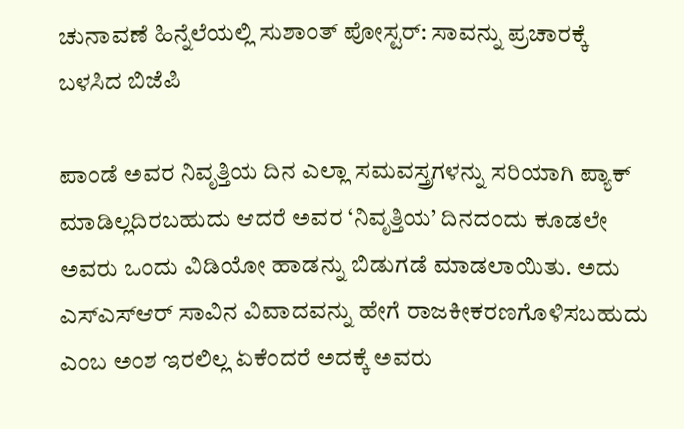ಚುನಾವಣೆ ಹಿನ್ನೆಲೆಯಲ್ಲಿ ಸುಶಾಂತ್ ಪೋಸ್ಟರ್: ಸಾವನ್ನು ಪ್ರಚಾರಕ್ಕೆ ಬಳಸಿದ ಬಿಜೆಪಿ

ಪಾಂಡೆ ಅವರ ನಿವೃತ್ತಿಯ ದಿನ ಎಲ್ಲಾ ಸಮವಸ್ತ್ರಗಳನ್ನು ಸರಿಯಾಗಿ ಪ್ಯಾಕ್ ಮಾಡಿಲ್ಲದಿರಬಹುದು ಆದರೆ ಅವರ ‘ನಿವೃತ್ತಿಯ’ ದಿನದಂದು ಕೂಡಲೇ ಅವರು ಒಂದು ವಿಡಿಯೋ ಹಾಡನ್ನು ಬಿಡುಗಡೆ ಮಾಡಲಾಯಿತು. ಅದು ಎಸ್ಎಸ್ಆರ್ ಸಾವಿನ ವಿವಾದವನ್ನು ಹೇಗೆ ರಾಜಕೀಕರಣಗೊಳಿಸಬಹುದು ಎಂಬ ಅಂಶ ಇರಲಿಲ್ಲ ಏಕೆಂದರೆ ಅದಕ್ಕೆ ಅವರು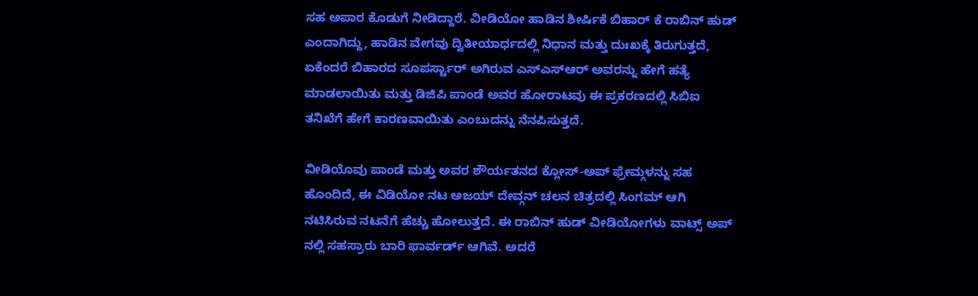ಸಹ ಅಪಾರ ಕೊಡುಗೆ ನೀಡಿದ್ದಾರೆ. ವೀಡಿಯೋ ಹಾಡಿನ ಶೀರ್ಷಿಕೆ ಬಿಹಾರ್ ಕೆ ರಾಬಿನ್ ಹುಡ್ ಎಂದಾಗಿದ್ದು, ಹಾಡಿನ ವೇಗವು ದ್ವಿತೀಯಾರ್ಧದಲ್ಲಿ ನಿಧಾನ ಮತ್ತು ದುಃಖಕ್ಕೆ ತಿರುಗುತ್ತದೆ, ಏಕೆಂದರೆ ಬಿಹಾರದ ಸೂಪರ್ಸ್ಟಾರ್ ಅಗಿರುವ ಎಸ್ಎಸ್ಆರ್ ಅವರನ್ನು ಹೇಗೆ ಹತ್ಯೆ ಮಾಡಲಾಯಿತು ಮತ್ತು ಡಿಜಿಪಿ ಪಾಂಡೆ ಅವರ ಹೋರಾಟವು ಈ ಪ್ರಕರಣದಲ್ಲಿ ಸಿಬಿಐ ತನಿಖೆಗೆ ಹೇಗೆ ಕಾರಣವಾಯಿತು ಎಂಬುದನ್ನು ನೆನಪಿಸುತ್ತದೆ.

ವೀಡಿಯೊವು ಪಾಂಡೆ ಮತ್ತು ಅವರ ಶೌರ್ಯತನದ ಕ್ಲೋಸ್-ಅಪ್ ಫ್ರೇಮ್ಗಳನ್ನು ಸಹ ಹೊಂದಿದೆ, ಈ ವಿಡಿಯೋ ನಟ ಅಜಯ್ ದೇವ್ಗನ್ ಚಲನ ಚಿತ್ರದಲ್ಲಿ ಸಿಂಗಮ್ ಆಗಿ ನಟಿಸಿರುವ ನಟನೆಗೆ ಹೆಚ್ಚು ಹೋಲುತ್ತದೆ. ಈ ರಾಬಿನ್ ಹುಡ್ ವೀಡಿಯೋಗಳು ವಾಟ್ಸ್ ಅಪ್ ನಲ್ಲಿ ಸಹಸ್ರಾರು ಬಾರಿ ಫಾರ್ವರ್ಡ್ ಆಗಿವೆ. ಅದರೆ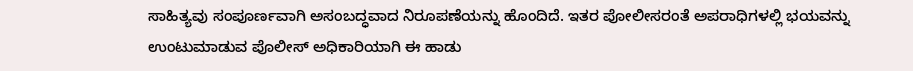ಸಾಹಿತ್ಯವು ಸಂಪೂರ್ಣವಾಗಿ ಅಸಂಬದ್ಧವಾದ ನಿರೂಪಣೆಯನ್ನು ಹೊಂದಿದೆ. ಇತರ ಪೋಲೀಸರಂತೆ ಅಪರಾಧಿಗಳಲ್ಲಿ ಭಯವನ್ನು ಉಂಟುಮಾಡುವ ಪೊಲೀಸ್ ಅಧಿಕಾರಿಯಾಗಿ ಈ ಹಾಡು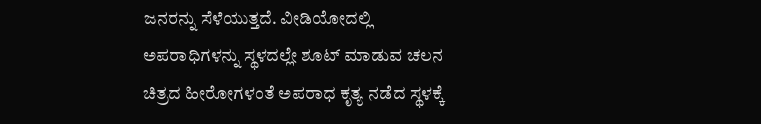ಜನರನ್ನು ಸೆಳೆಯುತ್ತದೆ. ವೀಡಿಯೋದಲ್ಲಿ ಅಪರಾಧಿಗಳನ್ನು ಸ್ಥಳದಲ್ಲೇ ಶೂಟ್ ಮಾಡುವ ಚಲನ ಚಿತ್ರದ ಹೀರೋಗಳಂತೆ ಅಪರಾಧ ಕೃತ್ಯ ನಡೆದ ಸ್ಥಳಕ್ಕೆ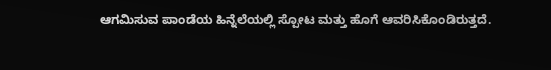ಆಗಮಿಸುವ ಪಾಂಡೆಯ ಹಿನ್ನೆಲೆಯಲ್ಲಿ ಸ್ಪೋಟ ಮತ್ತು ಹೊಗೆ ಆವರಿಸಿಕೊಂಡಿರುತ್ತದೆ.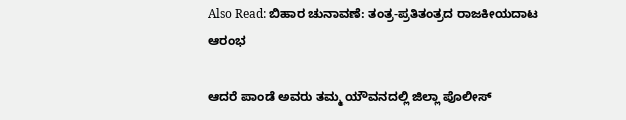Also Read: ಬಿಹಾರ ಚುನಾವಣೆ: ತಂತ್ರ-ಪ್ರತಿತಂತ್ರದ ರಾಜಕೀಯದಾಟ ಆರಂಭ

ಆದರೆ ಪಾಂಡೆ ಅವರು ತಮ್ಮ ಯೌವನದಲ್ಲಿ ಜಿಲ್ಲಾ ಪೊಲೀಸ್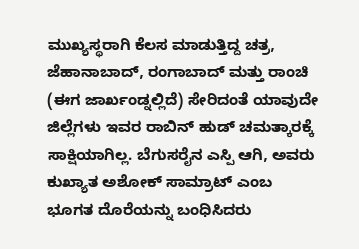ಮುಖ್ಯಸ್ಥರಾಗಿ ಕೆಲಸ ಮಾಡುತ್ತಿದ್ದ ಚತ್ರ, ಜೆಹಾನಾಬಾದ್, ರಂಗಾಬಾದ್ ಮತ್ತು ರಾಂಚಿ (ಈಗ ಜಾರ್ಖಂಡ್ನಲ್ಲಿದೆ) ಸೇರಿದಂತೆ ಯಾವುದೇ ಜಿಲ್ಲೆಗಳು ಇವರ ರಾಬಿನ್ ಹುಡ್ ಚಮತ್ಕಾರಕ್ಕೆ ಸಾಕ್ಷಿಯಾಗಿಲ್ಲ. ಬೆಗುಸರೈನ ಎಸ್ಪಿ ಆಗಿ, ಅವರು ಕುಖ್ಯಾತ ಅಶೋಕ್ ಸಾಮ್ರಾಟ್ ಎಂಬ ಭೂಗತ ದೊರೆಯನ್ನು ಬಂಧಿಸಿದರು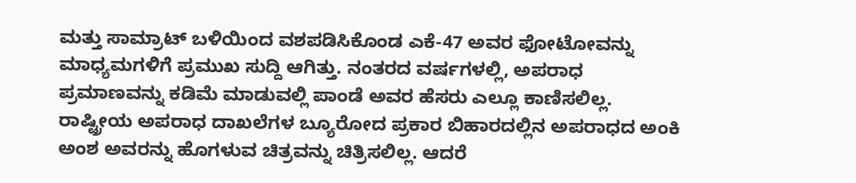ಮತ್ತು ಸಾಮ್ರಾಟ್ ಬಳಿಯಿಂದ ವಶಪಡಿಸಿಕೊಂಡ ಎಕೆ-47 ಅವರ ಫೋಟೋವನ್ನು ಮಾಧ್ಯಮಗಳಿಗೆ ಪ್ರಮುಖ ಸುದ್ದಿ ಆಗಿತ್ತು. ನಂತರದ ವರ್ಷಗಳಲ್ಲಿ, ಅಪರಾಧ ಪ್ರಮಾಣವನ್ನು ಕಡಿಮೆ ಮಾಡುವಲ್ಲಿ ಪಾಂಡೆ ಅವರ ಹೆಸರು ಎಲ್ಲೂ ಕಾಣಿಸಲಿಲ್ಲ. ರಾಷ್ಟ್ರೀಯ ಅಪರಾಧ ದಾಖಲೆಗಳ ಬ್ಯೂರೋದ ಪ್ರಕಾರ ಬಿಹಾರದಲ್ಲಿನ ಅಪರಾಧದ ಅಂಕಿ ಅಂಶ ಅವರನ್ನು ಹೊಗಳುವ ಚಿತ್ರವನ್ನು ಚಿತ್ರಿಸಲಿಲ್ಲ. ಆದರೆ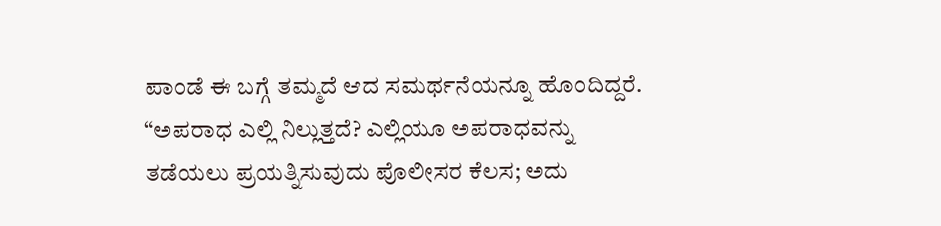ಪಾಂಡೆ ಈ ಬಗ್ಗೆ ತಮ್ಮದೆ ಆದ ಸಮರ್ಥನೆಯನ್ನೂ ಹೊಂದಿದ್ದರೆ. “ಅಪರಾಧ ಎಲ್ಲಿ ನಿಲ್ಲುತ್ತದೆ? ಎಲ್ಲಿಯೂ ಅಪರಾಧವನ್ನು ತಡೆಯಲು ಪ್ರಯತ್ನಿಸುವುದು ಪೊಲೀಸರ ಕೆಲಸ; ಅದು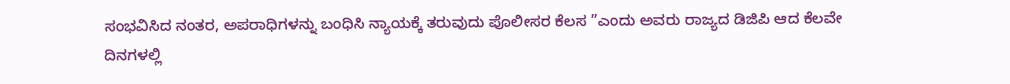ಸಂಭವಿಸಿದ ನಂತರ, ಅಪರಾಧಿಗಳನ್ನು ಬಂಧಿಸಿ ನ್ಯಾಯಕ್ಕೆ ತರುವುದು ಪೊಲೀಸರ ಕೆಲಸ ”ಎಂದು ಅವರು ರಾಜ್ಯದ ಡಿಜಿಪಿ ಆದ ಕೆಲವೇ ದಿನಗಳಲ್ಲಿ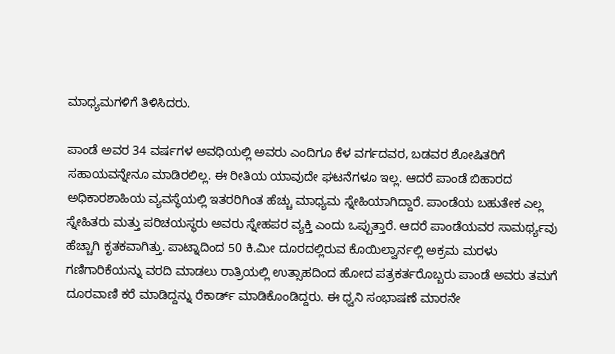ಮಾಧ್ಯಮಗಳಿಗೆ ತಿಳಿಸಿದರು.

ಪಾಂಡೆ ಅವರ 34 ವರ್ಷಗಳ ಅವಧಿಯಲ್ಲಿ ಅವರು ಎಂದಿಗೂ ಕೆಳ ವರ್ಗದವರ, ಬಡವರ ಶೋಷಿತರಿಗೆ ಸಹಾಯವನ್ನೇನೂ ಮಾಡಿರಲಿಲ್ಲ. ಈ ರೀತಿಯ ಯಾವುದೇ ಘಟನೆಗಳೂ ಇಲ್ಲ. ಆದರೆ ಪಾಂಡೆ ಬಿಹಾರದ ಅಧಿಕಾರಶಾಹಿಯ ವ್ಯವಸ್ಥೆಯಲ್ಲಿ ಇತರರಿಗಿಂತ ಹೆಚ್ಚು ಮಾಧ್ಯಮ ಸ್ನೇಹಿಯಾಗಿದ್ದಾರೆ. ಪಾಂಡೆಯ ಬಹುತೇಕ ಎಲ್ಲ ಸ್ನೇಹಿತರು ಮತ್ತು ಪರಿಚಯಸ್ಥರು ಅವರು ಸ್ನೇಹಪರ ವ್ಯಕ್ತಿ ಎಂದು ಒಪ್ಪುತ್ತಾರೆ. ಆದರೆ ಪಾಂಡೆಯವರ ಸಾಮರ್ಥ್ಯವು ಹೆಚ್ಚಾಗಿ ಕೃತಕವಾಗಿತ್ತು. ಪಾಟ್ನಾದಿಂದ 50 ಕಿ.ಮೀ ದೂರದಲ್ಲಿರುವ ಕೊಯಿಲ್ವಾರ್ನಲ್ಲಿ ಅಕ್ರಮ ಮರಳು ಗಣಿಗಾರಿಕೆಯನ್ನು ವರದಿ ಮಾಡಲು ರಾತ್ರಿಯಲ್ಲಿ ಉತ್ಸಾಹದಿಂದ ಹೋದ ಪತ್ರಕರ್ತರೊಬ್ಬರು ಪಾಂಡೆ ಅವರು ತಮಗೆ ದೂರವಾಣಿ ಕರೆ ಮಾಡಿದ್ದನ್ನು ರೆಕಾರ್ಡ್ ಮಾಡಿಕೊಂಡಿದ್ದರು. ಈ ಧ್ವನಿ ಸಂಭಾಷಣೆ ಮಾರನೇ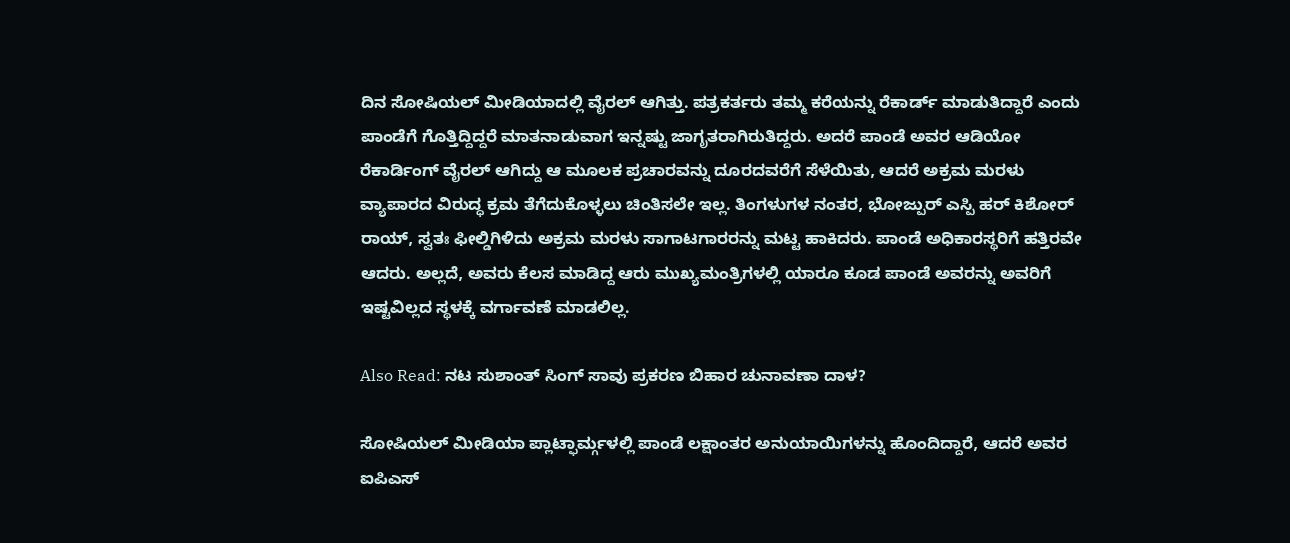ದಿನ ಸೋಷಿಯಲ್ ಮೀಡಿಯಾದಲ್ಲಿ ವೈರಲ್ ಆಗಿತ್ತು. ಪತ್ರಕರ್ತರು ತಮ್ಮ ಕರೆಯನ್ನು ರೆಕಾರ್ಡ್ ಮಾಡುತಿದ್ದಾರೆ ಎಂದು ಪಾಂಡೆಗೆ ಗೊತ್ತಿದ್ದಿದ್ದರೆ ಮಾತನಾಡುವಾಗ ಇನ್ನಷ್ಟು ಜಾಗೃತರಾಗಿರುತಿದ್ದರು. ಅದರೆ ಪಾಂಡೆ ಅವರ ಆಡಿಯೋ ರೆಕಾರ್ಡಿಂಗ್ ವೈರಲ್ ಆಗಿದ್ದು ಆ ಮೂಲಕ ಪ್ರಚಾರವನ್ನು ದೂರದವರೆಗೆ ಸೆಳೆಯಿತು, ಆದರೆ ಅಕ್ರಮ ಮರಳು ವ್ಯಾಪಾರದ ವಿರುದ್ಧ ಕ್ರಮ ತೆಗೆದುಕೊಳ್ಳಲು ಚಿಂತಿಸಲೇ ಇಲ್ಲ. ತಿಂಗಳುಗಳ ನಂತರ, ಭೋಜ್ಪುರ್ ಎಸ್ಪಿ ಹರ್ ಕಿಶೋರ್ ರಾಯ್, ಸ್ವತಃ ಫೀಲ್ಡಿಗಿಳಿದು ಅಕ್ರಮ ಮರಳು ಸಾಗಾಟಗಾರರನ್ನು ಮಟ್ಟ ಹಾಕಿದರು. ಪಾಂಡೆ ಅಧಿಕಾರಸ್ಥರಿಗೆ ಹತ್ತಿರವೇ ಆದರು. ಅಲ್ಲದೆ, ಅವರು ಕೆಲಸ ಮಾಡಿದ್ದ ಆರು ಮುಖ್ಯಮಂತ್ರಿಗಳಲ್ಲಿ ಯಾರೂ ಕೂಡ ಪಾಂಡೆ ಅವರನ್ನು ಅವರಿಗೆ ಇಷ್ಟವಿಲ್ಲದ ಸ್ಥಳಕ್ಕೆ ವರ್ಗಾವಣೆ ಮಾಡಲಿಲ್ಲ.

Also Read: ನಟ ಸುಶಾಂತ್ ಸಿಂಗ್ ಸಾವು ಪ್ರಕರಣ ಬಿಹಾರ ಚುನಾವಣಾ ದಾಳ?

ಸೋಷಿಯಲ್ ಮೀಡಿಯಾ ಪ್ಲಾಟ್ಫಾರ್ಮ್ಗಳಲ್ಲಿ ಪಾಂಡೆ ಲಕ್ಷಾಂತರ ಅನುಯಾಯಿಗಳನ್ನು ಹೊಂದಿದ್ದಾರೆ, ಆದರೆ ಅವರ ಐಪಿಎಸ್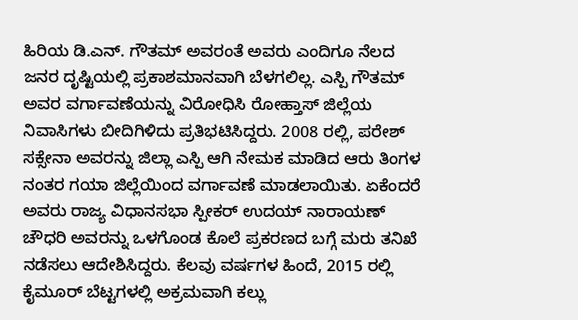ಹಿರಿಯ ಡಿ.ಎನ್. ಗೌತಮ್ ಅವರಂತೆ ಅವರು ಎಂದಿಗೂ ನೆಲದ ಜನರ ದೃಷ್ಟಿಯಲ್ಲಿ ಪ್ರಕಾಶಮಾನವಾಗಿ ಬೆಳಗಲಿಲ್ಲ. ಎಸ್ಪಿ ಗೌತಮ್ ಅವರ ವರ್ಗಾವಣೆಯನ್ನು ವಿರೋಧಿಸಿ ರೋಹ್ತಾಸ್ ಜಿಲ್ಲೆಯ ನಿವಾಸಿಗಳು ಬೀದಿಗಿಳಿದು ಪ್ರತಿಭಟಿಸಿದ್ದರು. 2008 ರಲ್ಲಿ, ಪರೇಶ್ ಸಕ್ಸೇನಾ ಅವರನ್ನು ಜಿಲ್ಲಾ ಎಸ್ಪಿ ಆಗಿ ನೇಮಕ ಮಾಡಿದ ಆರು ತಿಂಗಳ ನಂತರ ಗಯಾ ಜಿಲ್ಲೆಯಿಂದ ವರ್ಗಾವಣೆ ಮಾಡಲಾಯಿತು. ಏಕೆಂದರೆ ಅವರು ರಾಜ್ಯ ವಿಧಾನಸಭಾ ಸ್ಪೀಕರ್ ಉದಯ್ ನಾರಾಯಣ್ ಚೌಧರಿ ಅವರನ್ನು ಒಳಗೊಂಡ ಕೊಲೆ ಪ್ರಕರಣದ ಬಗ್ಗೆ ಮರು ತನಿಖೆ ನಡೆಸಲು ಆದೇಶಿಸಿದ್ದರು. ಕೆಲವು ವರ್ಷಗಳ ಹಿಂದೆ, 2015 ರಲ್ಲಿ ಕೈಮೂರ್ ಬೆಟ್ಟಗಳಲ್ಲಿ ಅಕ್ರಮವಾಗಿ ಕಲ್ಲು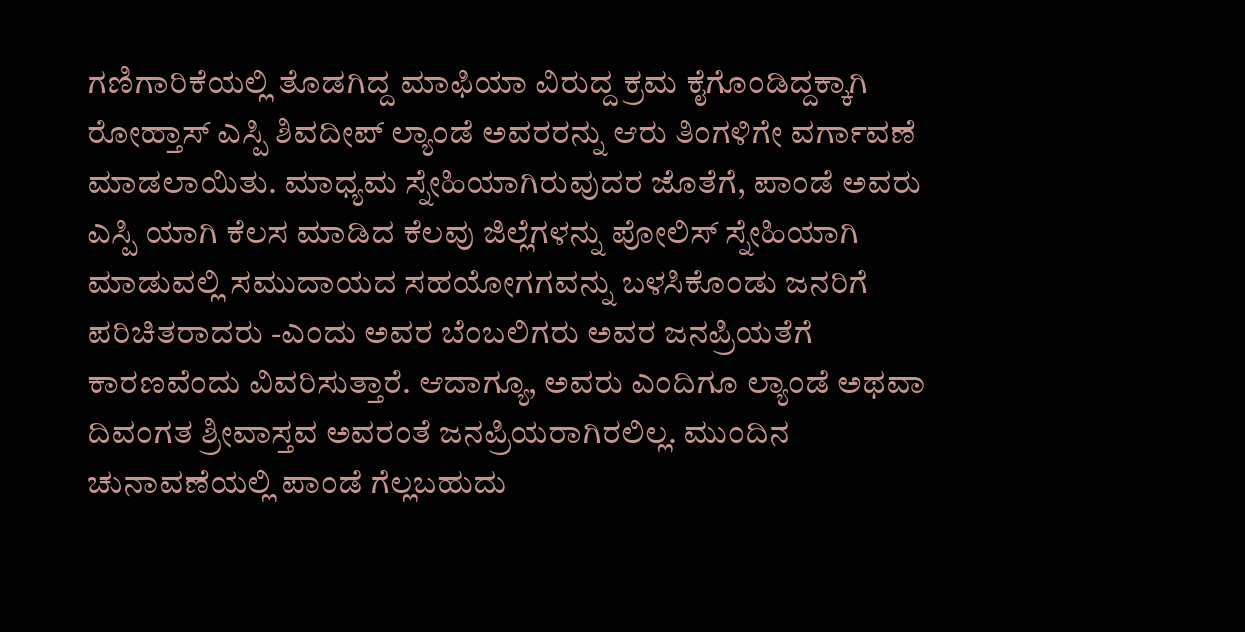ಗಣಿಗಾರಿಕೆಯಲ್ಲಿ ತೊಡಗಿದ್ದ ಮಾಫಿಯಾ ವಿರುದ್ದ ಕ್ರಮ ಕೈಗೊಂಡಿದ್ದಕ್ಕಾಗಿ ರೋಹ್ತಾಸ್ ಎಸ್ಪಿ ಶಿವದೀಪ್ ಲ್ಯಾಂಡೆ ಅವರರನ್ನು ಆರು ತಿಂಗಳಿಗೇ ವರ್ಗಾವಣೆ ಮಾಡಲಾಯಿತು. ಮಾಧ್ಯಮ ಸ್ನೇಹಿಯಾಗಿರುವುದರ ಜೊತೆಗೆ, ಪಾಂಡೆ ಅವರು ಎಸ್ಪಿ ಯಾಗಿ ಕೆಲಸ ಮಾಡಿದ ಕೆಲವು ಜಿಲ್ಲೆಗಳನ್ನು ಪೋಲಿಸ್ ಸ್ನೇಹಿಯಾಗಿ ಮಾಡುವಲ್ಲಿ ಸಮುದಾಯದ ಸಹಯೋಗಗವನ್ನು ಬಳಸಿಕೊಂಡು ಜನರಿಗೆ ಪರಿಚಿತರಾದರು -ಎಂದು ಅವರ ಬೆಂಬಲಿಗರು ಅವರ ಜನಪ್ರಿಯತೆಗೆ ಕಾರಣವೆಂದು ವಿವರಿಸುತ್ತಾರೆ. ಆದಾಗ್ಯೂ, ಅವರು ಎಂದಿಗೂ ಲ್ಯಾಂಡೆ ಅಥವಾ ದಿವಂಗತ ಶ್ರೀವಾಸ್ತವ ಅವರಂತೆ ಜನಪ್ರಿಯರಾಗಿರಲಿಲ್ಲ. ಮುಂದಿನ ಚುನಾವಣೆಯಲ್ಲಿ ಪಾಂಡೆ ಗೆಲ್ಲಬಹುದು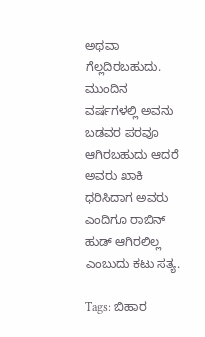ಅಥವಾ ಗೆಲ್ಲದಿರಬಹುದು. ಮುಂದಿನ ವರ್ಷಗಳಲ್ಲಿ ಅವನು ಬಡವರ ಪರವೂ ಆಗಿರಬಹುದು ಆದರೆ ಅವರು ಖಾಕಿ ಧರಿಸಿದಾಗ ಅವರು ಎಂದಿಗೂ ರಾಬಿನ್ ಹುಡ್ ಆಗಿರಲಿಲ್ಲ ಎಂಬುದು ಕಟು ಸತ್ಯ.

Tags: ಬಿಹಾರ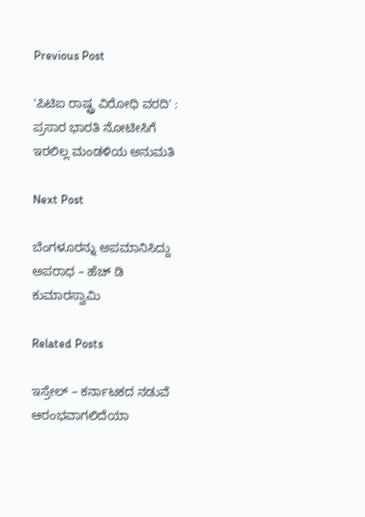Previous Post

'ಪಿಟಿಐ ರಾಷ್ಟ್ರ ವಿರೋಧಿ ವರದಿ' : ಪ್ರಸಾರ ಭಾರತಿ ನೋಟೀಸಿಗೆ ಇರಲಿಲ್ಲ ಮಂಡಳಿಯ ಅನುಮತಿ

Next Post

ಬೆಂಗಳೂರನ್ನು ಅಪಮಾನಿಸಿದ್ದು ಅಪರಾಧ – ಹೆಚ್‌ ಡಿ ಕುಮಾರಸ್ವಾಮಿ

Related Posts

ಇಸ್ರೇಲ್ – ಕರ್ನಾಟಕದ ನಡುವೆ ಆರಂಭವಾಗಲಿದೆಯಾ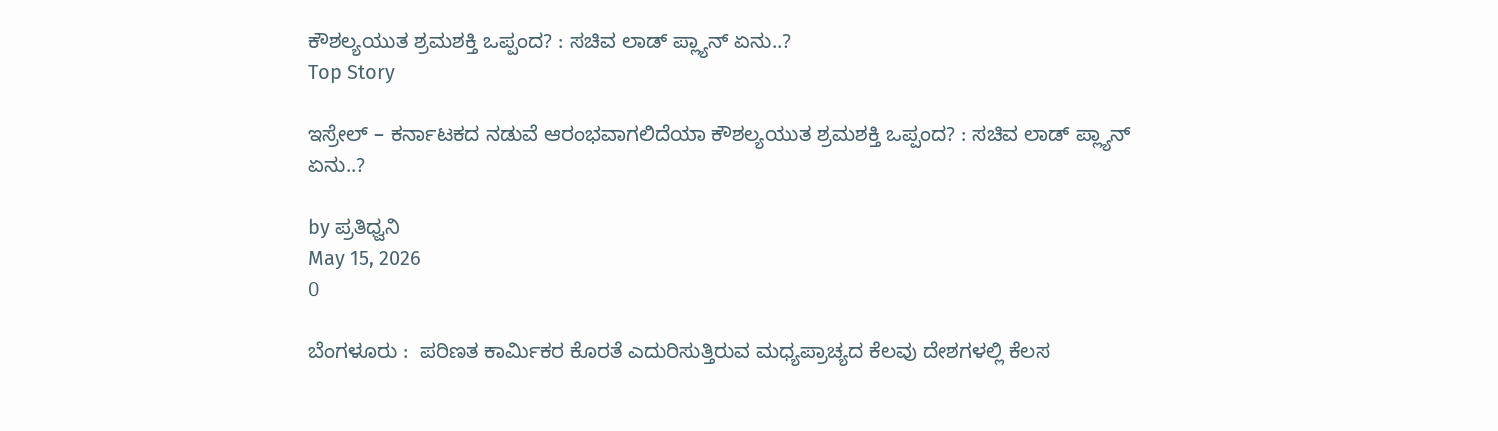ಕೌಶಲ್ಯಯುತ ಶ್ರಮಶಕ್ತಿ ಒಪ್ಪಂದ? : ಸಚಿವ ಲಾಡ್‌ ಪ್ಲ್ಯಾನ್‌ ಏನು..?
Top Story

ಇಸ್ರೇಲ್ – ಕರ್ನಾಟಕದ ನಡುವೆ ಆರಂಭವಾಗಲಿದೆಯಾ ಕೌಶಲ್ಯಯುತ ಶ್ರಮಶಕ್ತಿ ಒಪ್ಪಂದ? : ಸಚಿವ ಲಾಡ್‌ ಪ್ಲ್ಯಾನ್‌ ಏನು..?

by ಪ್ರತಿಧ್ವನಿ
May 15, 2026
0

ಬೆಂಗಳೂರು :  ಪರಿಣತ ಕಾರ್ಮಿಕರ ಕೊರತೆ ಎದುರಿಸುತ್ತಿರುವ ಮಧ್ಯಪ್ರಾಚ್ಯದ ಕೆಲವು ದೇಶಗಳಲ್ಲಿ ಕೆಲಸ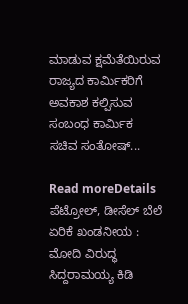ಮಾಡುವ ಕ್ಷಮೆತೆಯಿರುವ ರಾಜ್ಯದ ಕಾರ್ಮಿಕರಿಗೆ ಅವಕಾಶ ಕಲ್ಪಿಸುವ ಸಂಬಂಧ ಕಾರ್ಮಿಕ ಸಚಿವ ಸಂತೋಷ್‌...

Read moreDetails
ಪೆಟ್ರೋಲ್‌, ಡೀಸೆಲ್‌ ಬೆಲೆ ಏರಿಕೆ ಖಂಡನೀಯ : ಮೋದಿ ವಿರುದ್ಧ ಸಿದ್ದರಾಮಯ್ಯ ಕಿಡಿ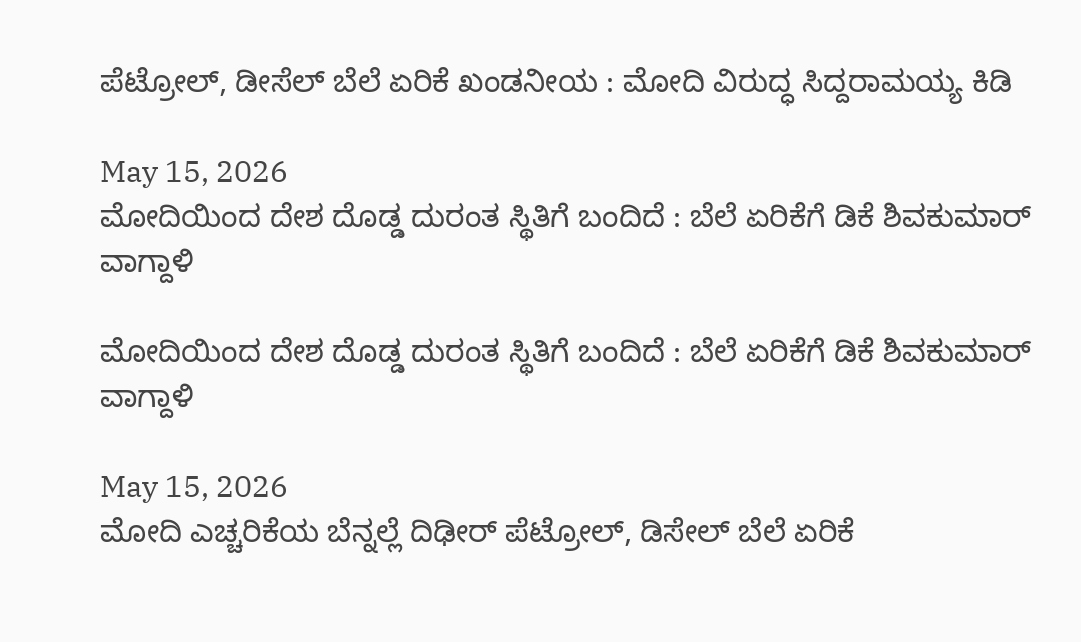ಪೆಟ್ರೋಲ್‌, ಡೀಸೆಲ್‌ ಬೆಲೆ ಏರಿಕೆ ಖಂಡನೀಯ : ಮೋದಿ ವಿರುದ್ಧ ಸಿದ್ದರಾಮಯ್ಯ ಕಿಡಿ

May 15, 2026
ಮೋದಿಯಿಂದ ದೇಶ ದೊಡ್ಡ ದುರಂತ ಸ್ಥಿತಿಗೆ ಬಂದಿದೆ : ಬೆಲೆ ಏರಿಕೆಗೆ ಡಿಕೆ ಶಿವಕುಮಾರ್‌ ವಾಗ್ದಾಳಿ

ಮೋದಿಯಿಂದ ದೇಶ ದೊಡ್ಡ ದುರಂತ ಸ್ಥಿತಿಗೆ ಬಂದಿದೆ : ಬೆಲೆ ಏರಿಕೆಗೆ ಡಿಕೆ ಶಿವಕುಮಾರ್‌ ವಾಗ್ದಾಳಿ

May 15, 2026
ಮೋದಿ ಎಚ್ಚರಿಕೆಯ ಬೆನ್ನಲ್ಲೆ ದಿಢೀರ್‌ ಪೆಟ್ರೋಲ್‌, ಡಿಸೇಲ್‌ ಬೆಲೆ ಏರಿಕೆ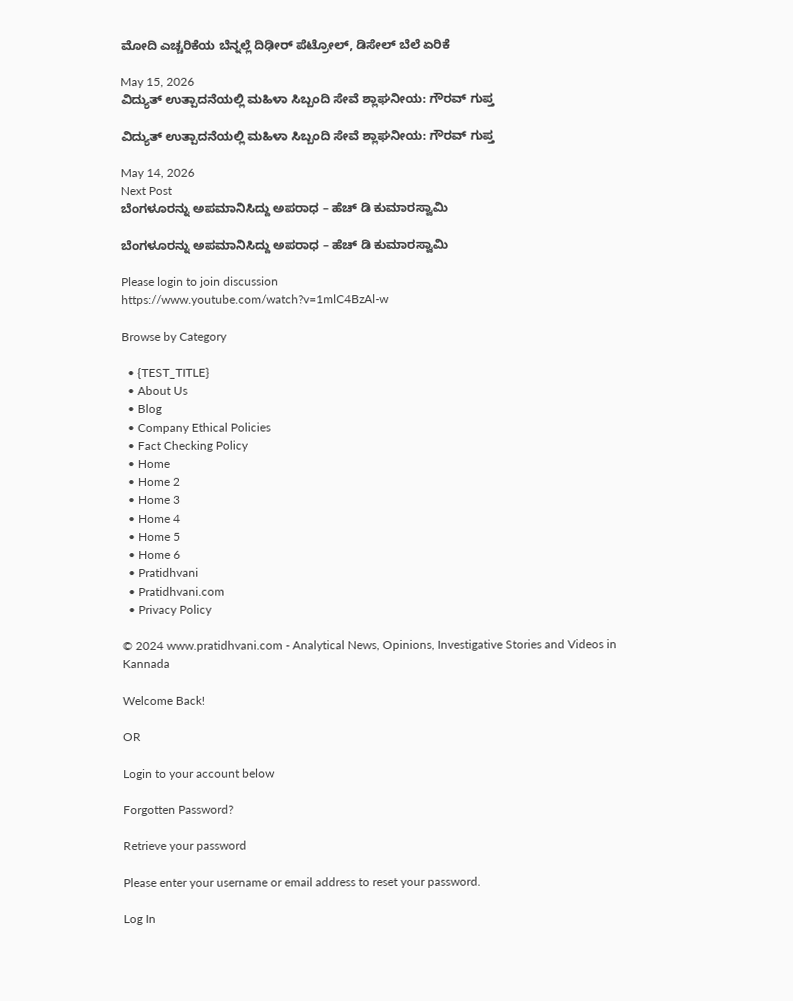ಮೋದಿ ಎಚ್ಚರಿಕೆಯ ಬೆನ್ನಲ್ಲೆ ದಿಢೀರ್‌ ಪೆಟ್ರೋಲ್‌, ಡಿಸೇಲ್‌ ಬೆಲೆ ಏರಿಕೆ

May 15, 2026
ವಿದ್ಯುತ್ ಉತ್ಪಾದನೆಯಲ್ಲಿ ಮಹಿಳಾ ಸಿಬ್ಬಂದಿ ಸೇವೆ ಶ್ಲಾಘನೀಯ: ಗೌರವ್ ಗುಪ್ತ

ವಿದ್ಯುತ್ ಉತ್ಪಾದನೆಯಲ್ಲಿ ಮಹಿಳಾ ಸಿಬ್ಬಂದಿ ಸೇವೆ ಶ್ಲಾಘನೀಯ: ಗೌರವ್ ಗುಪ್ತ

May 14, 2026
Next Post
ಬೆಂಗಳೂರನ್ನು ಅಪಮಾನಿಸಿದ್ದು ಅಪರಾಧ – ಹೆಚ್‌ ಡಿ ಕುಮಾರಸ್ವಾಮಿ

ಬೆಂಗಳೂರನ್ನು ಅಪಮಾನಿಸಿದ್ದು ಅಪರಾಧ – ಹೆಚ್‌ ಡಿ ಕುಮಾರಸ್ವಾಮಿ

Please login to join discussion
https://www.youtube.com/watch?v=1mlC4BzAl-w

Browse by Category

  • {TEST_TITLE}
  • About Us
  • Blog
  • Company Ethical Policies
  • Fact Checking Policy
  • Home
  • Home 2
  • Home 3
  • Home 4
  • Home 5
  • Home 6
  • Pratidhvani
  • Pratidhvani.com
  • Privacy Policy

© 2024 www.pratidhvani.com - Analytical News, Opinions, Investigative Stories and Videos in Kannada

Welcome Back!

OR

Login to your account below

Forgotten Password?

Retrieve your password

Please enter your username or email address to reset your password.

Log In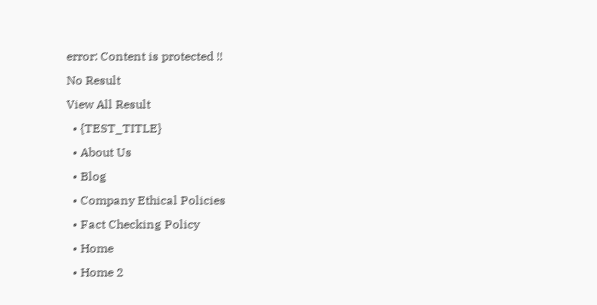error: Content is protected !!
No Result
View All Result
  • {TEST_TITLE}
  • About Us
  • Blog
  • Company Ethical Policies
  • Fact Checking Policy
  • Home
  • Home 2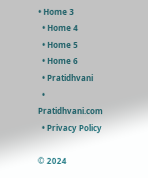• Home 3
  • Home 4
  • Home 5
  • Home 6
  • Pratidhvani
  • Pratidhvani.com
  • Privacy Policy

© 2024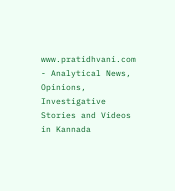www.pratidhvani.com - Analytical News, Opinions, Investigative Stories and Videos in Kannada